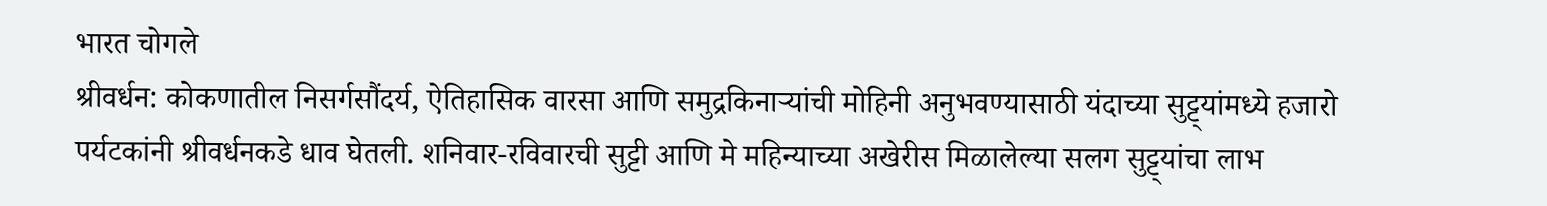भारत चोगले
श्रीवर्धन: कोकणातील निसर्गसौंदर्य, ऐतिहासिक वारसा आणि समुद्रकिनाऱ्यांची मोहिनी अनुभवण्यासाठी यंदाच्या सुट्ट्यांमध्ये हजारो पर्यटकांनी श्रीवर्धनकडे धाव घेतली. शनिवार-रविवारची सुट्टी आणि मे महिन्याच्या अखेरीस मिळालेल्या सलग सुट्ट्यांचा लाभ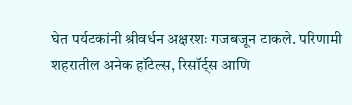घेत पर्यटकांनी श्रीवर्धन अक्षरशः गजबजून टाकले. परिणामी शहरातील अनेक हॉटेल्स, रिसॉर्ट्स आणि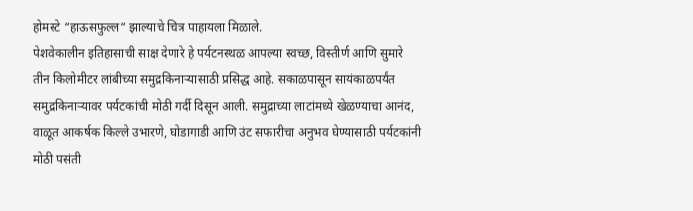होमस्टे “हाऊसफुल्ल“ झाल्याचे चित्र पाहायला मिळाले.
पेशवेकालीन इतिहासाची साक्ष देणारे हे पर्यटनस्थळ आपल्या स्वच्छ, विस्तीर्ण आणि सुमारे तीन किलोमीटर लांबीच्या समुद्रकिनाऱ्यासाठी प्रसिद्ध आहे. सकाळपासून सायंकाळपर्यंत समुद्रकिनाऱ्यावर पर्यटकांची मोठी गर्दी दिसून आली. समुद्राच्या लाटांमध्ये खेळण्याचा आनंद, वाळूत आकर्षक किल्ले उभारणे, घोडागाडी आणि उंट सफारीचा अनुभव घेण्यासाठी पर्यटकांनी मोठी पसंती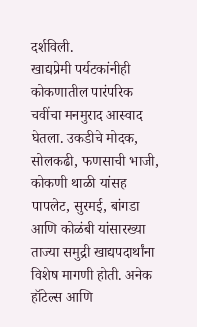दर्शविली.
खाद्यप्रेमी पर्यटकांनीही कोकणातील पारंपरिक चवींचा मनमुराद आस्वाद घेतला. उकडीचे मोदक, सोलकढी, फणसाची भाजी, कोकणी थाळी यांसह पापलेट, सुरमई, बांगडा आणि कोळंबी यांसारख्या ताज्या समुद्री खाद्यपदार्थांना विशेष मागणी होती. अनेक हॉटेल्स आणि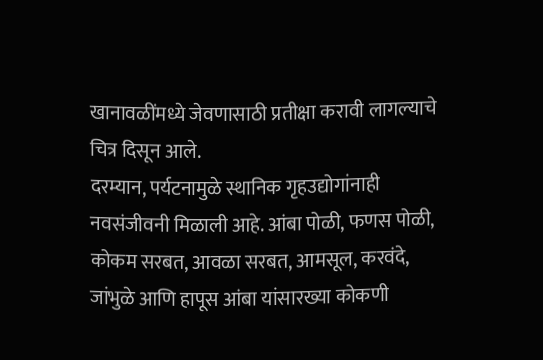खानावळींमध्ये जेवणासाठी प्रतीक्षा करावी लागल्याचे चित्र दिसून आले.
दरम्यान, पर्यटनामुळे स्थानिक गृहउद्योगांनाही नवसंजीवनी मिळाली आहे. आंबा पोळी, फणस पोळी, कोकम सरबत, आवळा सरबत, आमसूल, करवंदे, जांभुळे आणि हापूस आंबा यांसारख्या कोकणी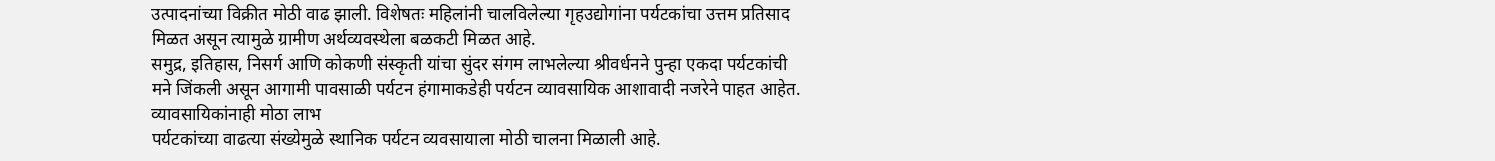उत्पादनांच्या विक्रीत मोठी वाढ झाली. विशेषतः महिलांनी चालविलेल्या गृहउद्योगांना पर्यटकांचा उत्तम प्रतिसाद मिळत असून त्यामुळे ग्रामीण अर्थव्यवस्थेला बळकटी मिळत आहे.
समुद्र, इतिहास, निसर्ग आणि कोकणी संस्कृती यांचा सुंदर संगम लाभलेल्या श्रीवर्धनने पुन्हा एकदा पर्यटकांची मने जिंकली असून आगामी पावसाळी पर्यटन हंगामाकडेही पर्यटन व्यावसायिक आशावादी नजरेने पाहत आहेत.
व्यावसायिकांनाही मोठा लाभ
पर्यटकांच्या वाढत्या संख्येमुळे स्थानिक पर्यटन व्यवसायाला मोठी चालना मिळाली आहे.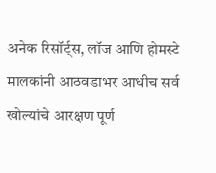अनेक रिसॉर्ट्स, लॉज आणि होमस्टे मालकांनी आठवडाभर आधीच सर्व खोल्यांचे आरक्षण पूर्ण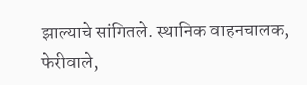झाल्याचे सांगितले. स्थानिक वाहनचालक, फेरीवाले,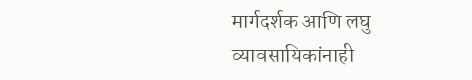मार्गदर्शक आणि लघु व्यावसायिकांनाही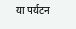या पर्यटन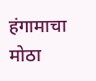हंगामाचा मोठा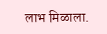लाभ मिळाला.